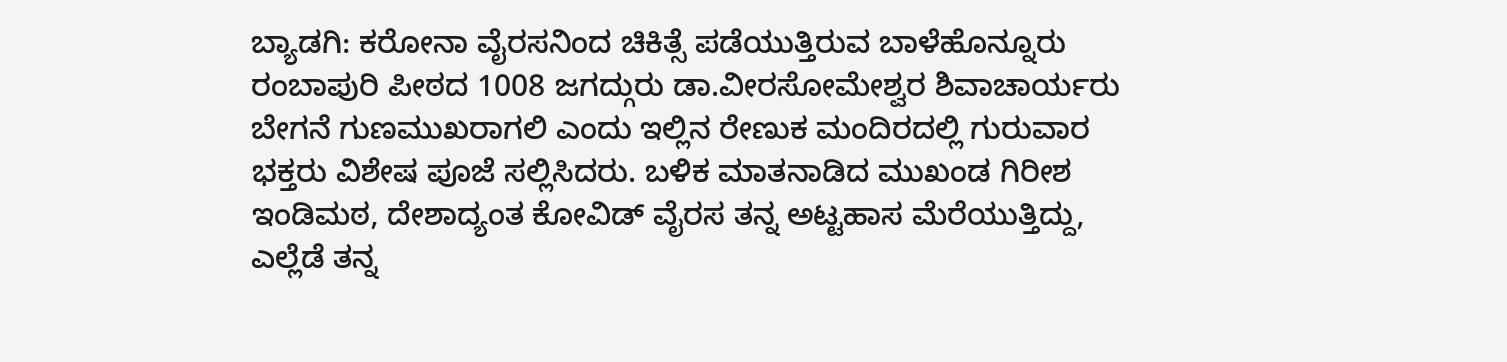ಬ್ಯಾಡಗಿ: ಕರೋನಾ ವೈರಸನಿಂದ ಚಿಕಿತ್ಸೆ ಪಡೆಯುತ್ತಿರುವ ಬಾಳೆಹೊನ್ನೂರು ರಂಬಾಪುರಿ ಪೀಠದ 1008 ಜಗದ್ಗುರು ಡಾ.ವೀರಸೋಮೇಶ್ವರ ಶಿವಾಚಾರ್ಯರು ಬೇಗನೆ ಗುಣಮುಖರಾಗಲಿ ಎಂದು ಇಲ್ಲಿನ ರೇಣುಕ ಮಂದಿರದಲ್ಲಿ ಗುರುವಾರ ಭಕ್ತರು ವಿಶೇಷ ಪೂಜೆ ಸಲ್ಲಿಸಿದರು. ಬಳಿಕ ಮಾತನಾಡಿದ ಮುಖಂಡ ಗಿರೀಶ ಇಂಡಿಮಠ, ದೇಶಾದ್ಯಂತ ಕೋವಿಡ್ ವೈರಸ ತನ್ನ ಅಟ್ಟಹಾಸ ಮೆರೆಯುತ್ತಿದ್ದು, ಎಲ್ಲೆಡೆ ತನ್ನ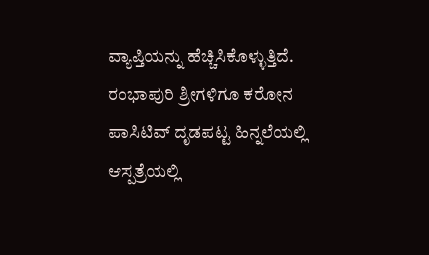ವ್ಯಾಪ್ತಿಯನ್ನು ಹೆಚ್ಚಿಸಿಕೊಳ್ಳುತ್ತಿದೆ. ರಂಭಾಪುರಿ ಶ್ರೀಗಳಿಗೂ ಕರೋನ ಪಾಸಿಟಿವ್ ದೃಡಪಟ್ಟ ಹಿನ್ನಲೆಯಲ್ಲಿ ಆಸ್ಪತ್ರೆಯಲ್ಲಿ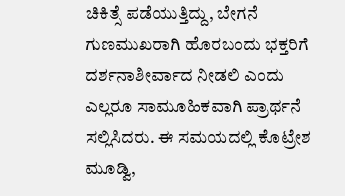ಚಿಕಿತ್ಸೆ ಪಡೆಯುತ್ತಿದ್ದು, ಬೇಗನೆ ಗುಣಮುಖರಾಗಿ ಹೊರಬಂದು ಭಕ್ತರಿಗೆ ದರ್ಶನಾಶೀರ್ವಾದ ನೀಡಲಿ ಎಂದು ಎಲ್ಲರೂ ಸಾಮೂಹಿಕವಾಗಿ ಪ್ರಾರ್ಥನೆ ಸಲ್ಲಿಸಿದರು. ಈ ಸಮಯದಲ್ಲಿ ಕೊಟ್ರೇಶ ಮೂಡ್ವಿ,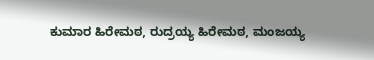ಕುಮಾರ ಹಿರೇಮಠ, ರುದ್ರಯ್ಯ ಹಿರೇಮಠ, ಮಂಜಯ್ಯ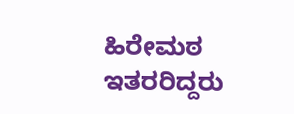ಹಿರೇಮಠ ಇತರರಿದ್ದರು